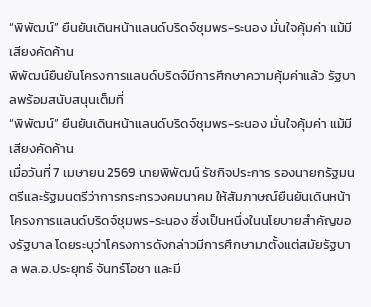“พิพัฒน์” ยืนยันเดินหน้าแลนด์บริดจ์ชุมพร-ระนอง มั่นใจคุ้มค่า แม้มีเสียงคัดค้าน
พิพัฒน์ยืนยันโครงการแลนด์บริดจ์มีการศึกษาความคุ้มค่าแล้ว รัฐบาลพร้อมสนับสนุนเต็มที่
“พิพัฒน์” ยืนยันเดินหน้าแลนด์บริดจ์ชุมพร-ระนอง มั่นใจคุ้มค่า แม้มีเสียงคัดค้าน
เมื่อวันที่ 7 เมษายน 2569 นายพิพัฒน์ รัชกิจประการ รองนายกรัฐมนตรีและรัฐมนตรีว่าการกระทรวงคมนาคม ให้สัมภาษณ์ยืนยันเดินหน้าโครงการแลนด์บริดจ์ชุมพร-ระนอง ซึ่งเป็นหนึ่งในนโยบายสำคัญของรัฐบาล โดยระบุว่าโครงการดังกล่าวมีการศึกษามาตั้งแต่สมัยรัฐบาล พล.อ.ประยุทธ์ จันทร์โอชา และมี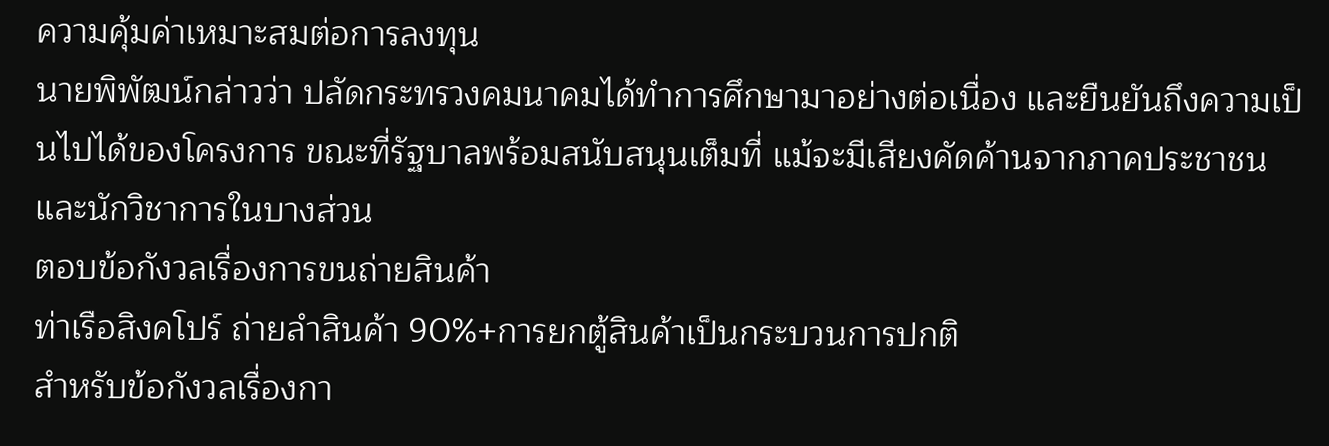ความคุ้มค่าเหมาะสมต่อการลงทุน
นายพิพัฒน์กล่าวว่า ปลัดกระทรวงคมนาคมได้ทำการศึกษามาอย่างต่อเนื่อง และยืนยันถึงความเป็นไปได้ของโครงการ ขณะที่รัฐบาลพร้อมสนับสนุนเต็มที่ แม้จะมีเสียงคัดค้านจากภาคประชาชนและนักวิชาการในบางส่วน
ตอบข้อกังวลเรื่องการขนถ่ายสินค้า
ท่าเรือสิงคโปร์ ถ่ายลำสินค้า 90%+การยกตู้สินค้าเป็นกระบวนการปกติ
สำหรับข้อกังวลเรื่องกา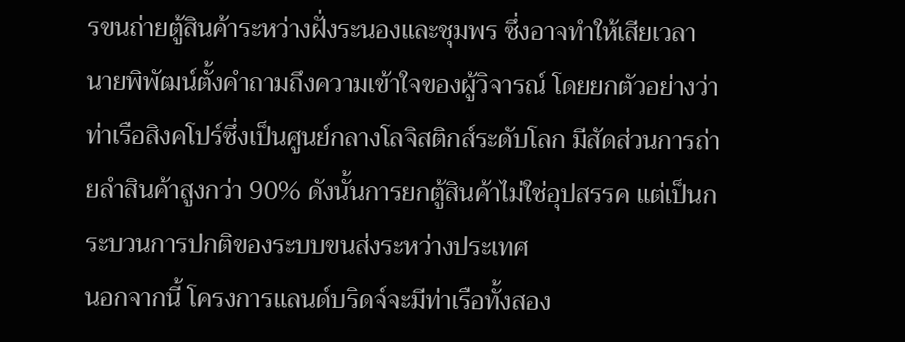รขนถ่ายตู้สินค้าระหว่างฝั่งระนองและชุมพร ซึ่งอาจทำให้เสียเวลา นายพิพัฒน์ตั้งคำถามถึงความเข้าใจของผู้วิจารณ์ โดยยกตัวอย่างว่า ท่าเรือสิงคโปร์ซึ่งเป็นศูนย์กลางโลจิสติกส์ระดับโลก มีสัดส่วนการถ่ายลำสินค้าสูงกว่า 90% ดังนั้นการยกตู้สินค้าไม่ใช่อุปสรรค แต่เป็นกระบวนการปกติของระบบขนส่งระหว่างประเทศ
นอกจากนี้ โครงการแลนด์บริดจ์จะมีท่าเรือทั้งสอง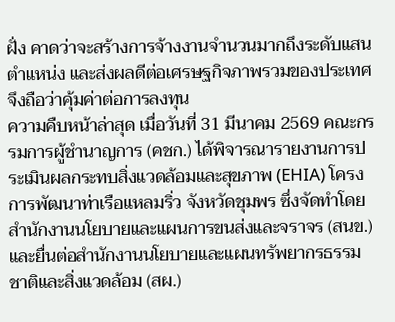ฝั่ง คาดว่าจะสร้างการจ้างงานจำนวนมากถึงระดับแสนตำแหน่ง และส่งผลดีต่อเศรษฐกิจภาพรวมของประเทศ จึงถือว่าคุ้มค่าต่อการลงทุน
ความคืบหน้าล่าสุด เมื่อวันที่ 31 มีนาคม 2569 คณะกรรมการผู้ชำนาญการ (คชก.) ได้พิจารณารายงานการประเมินผลกระทบสิ่งแวดล้อมและสุขภาพ (EHIA) โครงการพัฒนาท่าเรือแหลมริ่ว จังหวัดชุมพร ซึ่งจัดทำโดยสำนักงานนโยบายและแผนการขนส่งและจราจร (สนข.) และยื่นต่อสำนักงานนโยบายและแผนทรัพยากรธรรมชาติและสิ่งแวดล้อม (สผ.)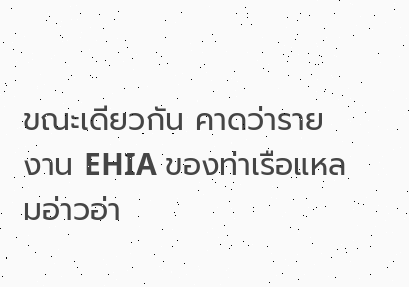ขณะเดียวกัน คาดว่ารายงาน EHIA ของท่าเรือแหลมอ่าวอ่า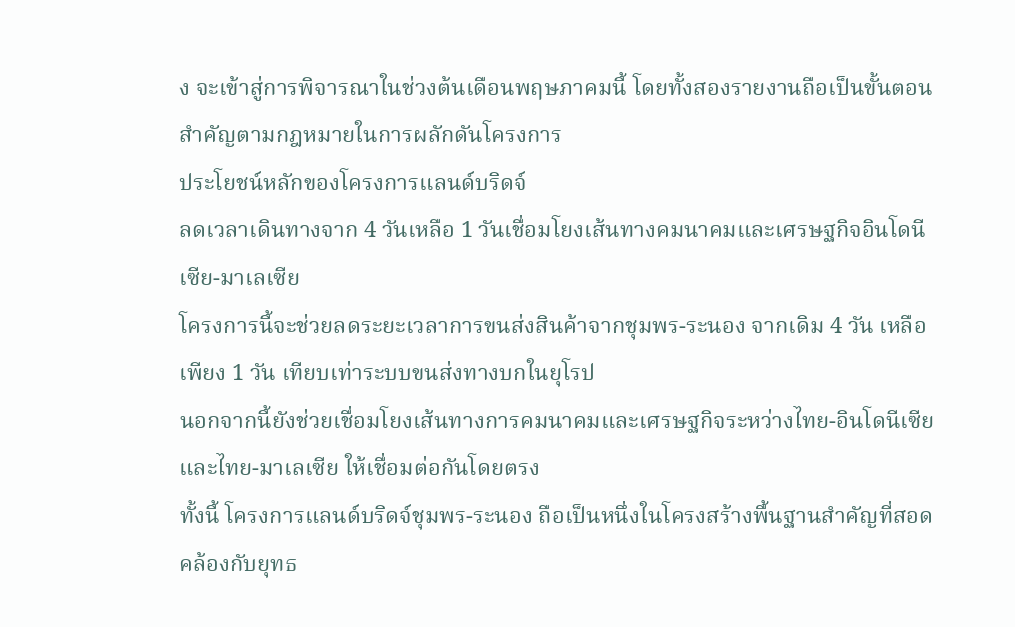ง จะเข้าสู่การพิจารณาในช่วงต้นเดือนพฤษภาคมนี้ โดยทั้งสองรายงานถือเป็นขั้นตอนสำคัญตามกฎหมายในการผลักดันโครงการ
ประโยชน์หลักของโครงการแลนด์บริดจ์
ลดเวลาเดินทางจาก 4 วันเหลือ 1 วันเชื่อมโยงเส้นทางคมนาคมและเศรษฐกิจอินโดนีเซีย-มาเลเซีย
โครงการนี้จะช่วยลดระยะเวลาการขนส่งสินค้าจากชุมพร-ระนอง จากเดิม 4 วัน เหลือเพียง 1 วัน เทียบเท่าระบบขนส่งทางบกในยุโรป
นอกจากนี้ยังช่วยเชื่อมโยงเส้นทางการคมนาคมและเศรษฐกิจระหว่างไทย-อินโดนีเซีย และไทย-มาเลเซีย ให้เชื่อมต่อกันโดยตรง
ทั้งนี้ โครงการแลนด์บริดจ์ชุมพร-ระนอง ถือเป็นหนึ่งในโครงสร้างพื้นฐานสำคัญที่สอดคล้องกับยุทธ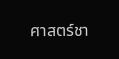ศาสตร์ชา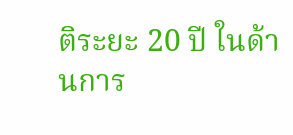ติระยะ 20 ปี ในด้านการ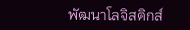พัฒนาโลจิสติกส์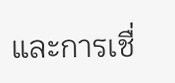และการเชื่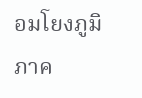อมโยงภูมิภาค